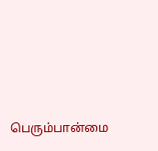பெரும்பான்மை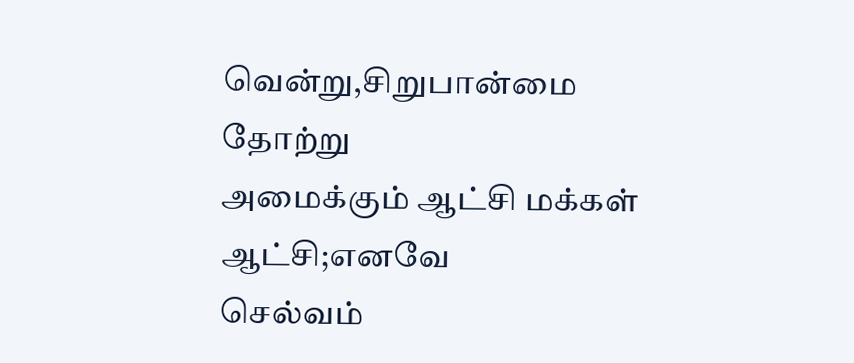வென்று,சிறுபான்மை தோற்று
அமைக்கும் ஆட்சி மக்கள் ஆட்சி;எனவே
செல்வம்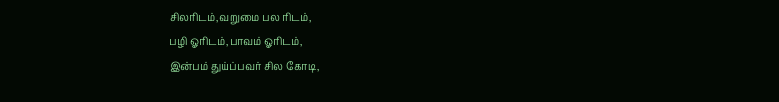சிலரிடம்,வறுமை பல ரிடம்,
பழி ஓரிடம்,பாவம் ஓரிடம்,
இன்பம் துய்ப்பவர் சில கோடி,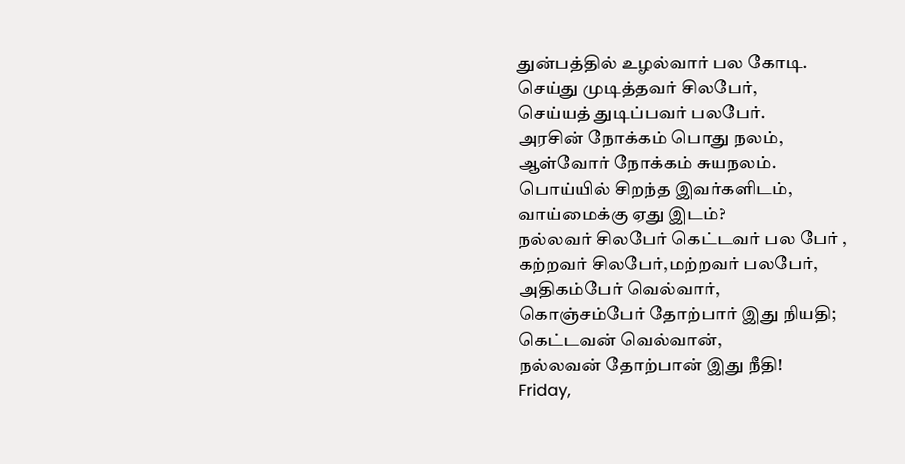துன்பத்தில் உழல்வார் பல கோடி.
செய்து முடித்தவர் சிலபேர்,
செய்யத் துடிப்பவர் பலபேர்.
அரசின் நோக்கம் பொது நலம்,
ஆள்வோர் நோக்கம் சுயநலம்.
பொய்யில் சிறந்த இவர்களிடம்,
வாய்மைக்கு ஏது இடம்?
நல்லவர் சிலபேர் கெட்டவர் பல பேர் ,
கற்றவர் சிலபேர்,மற்றவர் பலபேர்,
அதிகம்பேர் வெல்வார்,
கொஞ்சம்பேர் தோற்பார் இது நியதி;
கெட்டவன் வெல்வான்,
நல்லவன் தோற்பான் இது நீதி!
Friday,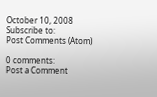October 10, 2008
Subscribe to:
Post Comments (Atom)

0 comments:
Post a Comment